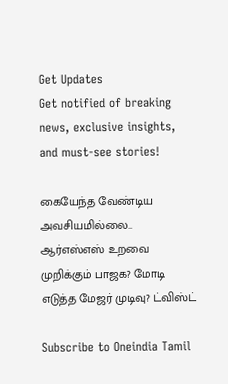Get Updates
Get notified of breaking news, exclusive insights, and must-see stories!

கையேந்த வேண்டிய அவசியமில்லை.. ஆர்எஸ்எஸ் உறவை முறிக்கும் பாஜக? மோடி எடுத்த மேஜர் முடிவு? ட்விஸ்ட்

Subscribe to Oneindia Tamil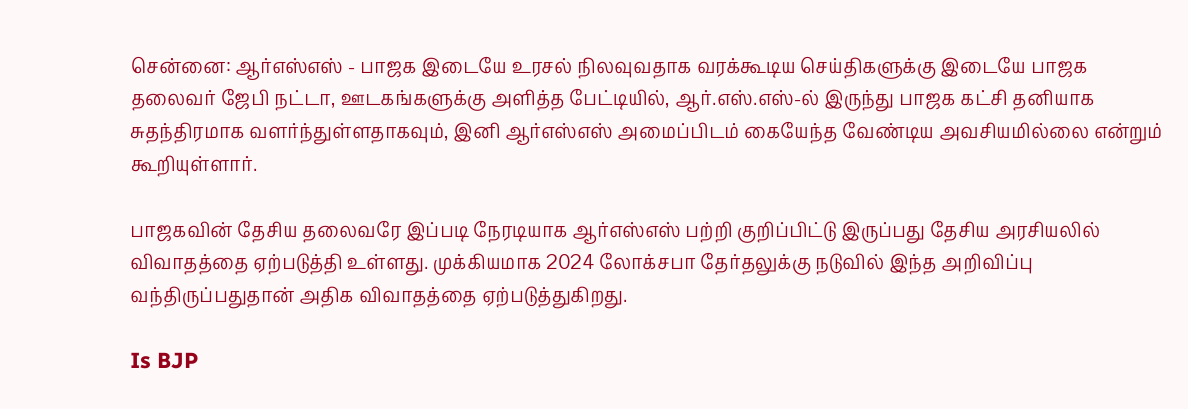சென்னை: ஆர்எஸ்எஸ் - பாஜக இடையே உரசல் நிலவுவதாக வரக்கூடிய செய்திகளுக்கு இடையே பாஜக தலைவர் ஜேபி நட்டா, ஊடகங்களுக்கு அளித்த பேட்டியில், ஆர்.எஸ்.எஸ்-ல் இருந்து பாஜக கட்சி தனியாக சுதந்திரமாக வளர்ந்துள்ளதாகவும், இனி ஆர்எஸ்எஸ் அமைப்பிடம் கையேந்த வேண்டிய அவசியமில்லை என்றும் கூறியுள்ளார்.

பாஜகவின் தேசிய தலைவரே இப்படி நேரடியாக ஆர்எஸ்எஸ் பற்றி குறிப்பிட்டு இருப்பது தேசிய அரசியலில் விவாதத்தை ஏற்படுத்தி உள்ளது. முக்கியமாக 2024 லோக்சபா தேர்தலுக்கு நடுவில் இந்த அறிவிப்பு வந்திருப்பதுதான் அதிக விவாதத்தை ஏற்படுத்துகிறது.

Is BJP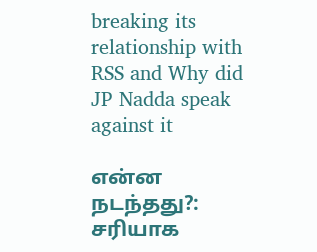breaking its relationship with RSS and Why did JP Nadda speak against it

என்ன நடந்தது?: சரியாக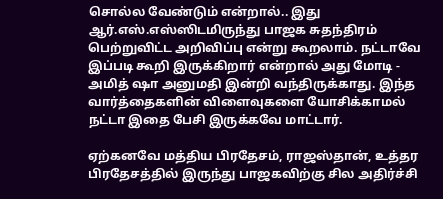சொல்ல வேண்டும் என்றால்.. இது ஆர்.எஸ்.எஸ்ஸிடமிருந்து பாஜக சுதந்திரம் பெற்றுவிட்ட அறிவிப்பு என்று கூறலாம். நட்டாவே இப்படி கூறி இருக்கிறார் என்றால் அது மோடி - அமித் ஷா அனுமதி இன்றி வந்திருக்காது. இந்த வார்த்தைகளின் விளைவுகளை யோசிக்காமல் நட்டா இதை பேசி இருக்கவே மாட்டார்.

ஏற்கனவே மத்திய பிரதேசம், ராஜஸ்தான், உத்தர பிரதேசத்தில் இருந்து பாஜகவிற்கு சில அதிர்ச்சி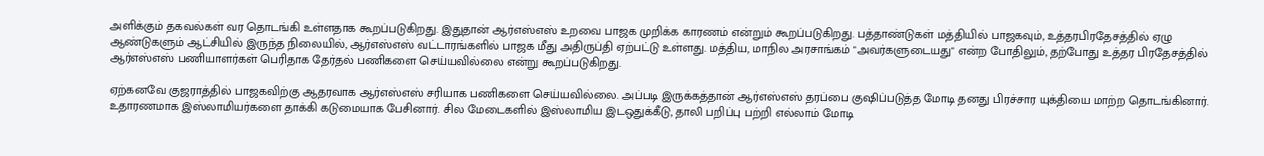அளிக்கும் தகவல்கள் வர தொடங்கி உள்ளதாக கூறப்படுகிறது. இதுதான் ஆர்எஸ்எஸ் உறவை பாஜக முறிக்க காரணம் என்றும் கூறப்படுகிறது. பத்தாண்டுகள் மத்தியில் பாஜகவும், உத்தரபிரதேசத்தில் ஏழு ஆண்டுகளும் ஆட்சியில் இருந்த நிலையில், ஆர்எஸ்எஸ் வட்டாரங்களில் பாஜக மீது அதிருப்தி ஏற்பட்டு உள்ளது. மத்திய, மாநில அரசாங்கம் "அவர்களுடையது" என்ற போதிலும், தற்போது உத்தர பிரதேசத்தில் ஆர்எஸ்எஸ் பணியாளர்கள் பெரிதாக தேர்தல் பணிகளை செய்யவில்லை என்று கூறப்படுகிறது.

ஏற்கனவே குஜராத்தில் பாஜகவிற்கு ஆதரவாக ஆர்எஸ்எஸ் சரியாக பணிகளை செய்யவில்லை. அப்படி இருக்கத்தான் ஆர்எஸ்எஸ் தரப்பை குஷிப்படுத்த மோடி தனது பிரச்சார யுக்தியை மாற்ற தொடங்கினார். உதாரணமாக இஸ்லாமியர்களை தாக்கி கடுமையாக பேசினார். சில மேடைகளில் இஸ்லாமிய இடஒதுக்கீடு, தாலி பறிப்பு பற்றி எல்லாம் மோடி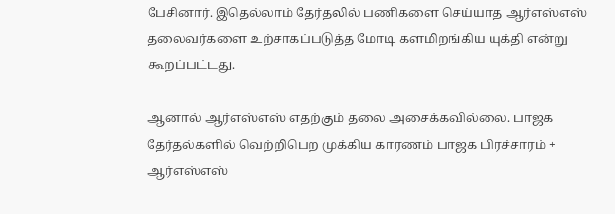பேசினார். இதெல்லாம் தேர்தலில் பணிகளை செய்யாத ஆர்எஸ்எஸ் தலைவர்களை உற்சாகப்படுத்த மோடி களமிறங்கிய யுக்தி என்று கூறப்பட்டது.

ஆனால் ஆர்எஸ்எஸ் எதற்கும் தலை அசைக்கவில்லை. பாஜக தேர்தல்களில் வெற்றிபெற முக்கிய காரணம் பாஜக பிரச்சாரம் + ஆர்எஸ்எஸ்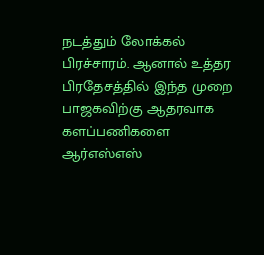நடத்தும் லோக்கல் பிரச்சாரம். ஆனால் உத்தர பிரதேசத்தில் இந்த முறை பாஜகவிற்கு ஆதரவாக களப்பணிகளை ஆர்எஸ்எஸ்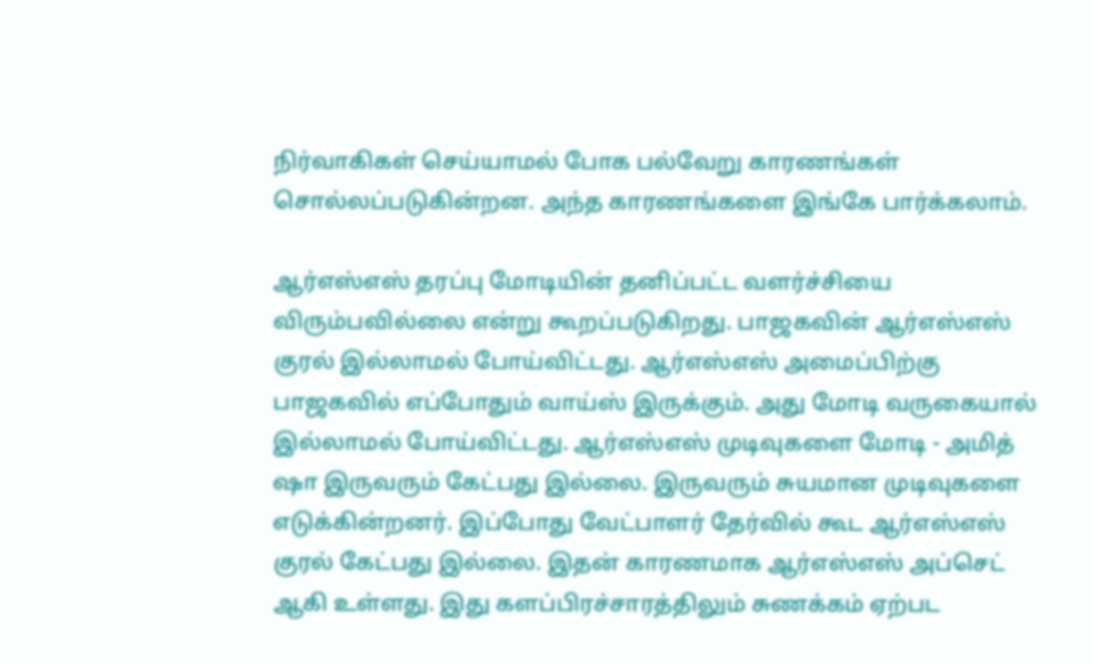நிர்வாகிகள் செய்யாமல் போக பல்வேறு காரணங்கள் சொல்லப்படுகின்றன. அந்த காரணங்களை இங்கே பார்க்கலாம்.

ஆர்எஸ்எஸ் தரப்பு மோடியின் தனிப்பட்ட வளர்ச்சியை விரும்பவில்லை என்று கூறப்படுகிறது. பாஜகவின் ஆர்எஸ்எஸ் குரல் இல்லாமல் போய்விட்டது. ஆர்எஸ்எஸ் அமைப்பிற்கு பாஜகவில் எப்போதும் வாய்ஸ் இருக்கும். அது மோடி வருகையால் இல்லாமல் போய்விட்டது. ஆர்எஸ்எஸ் முடிவுகளை மோடி - அமித் ஷா இருவரும் கேட்பது இல்லை. இருவரும் சுயமான முடிவுகளை எடுக்கின்றனர். இப்போது வேட்பாளர் தேர்வில் கூட ஆர்எஸ்எஸ் குரல் கேட்பது இல்லை. இதன் காரணமாக ஆர்எஸ்எஸ் அப்செட் ஆகி உள்ளது. இது களப்பிரச்சாரத்திலும் சுணக்கம் ஏற்பட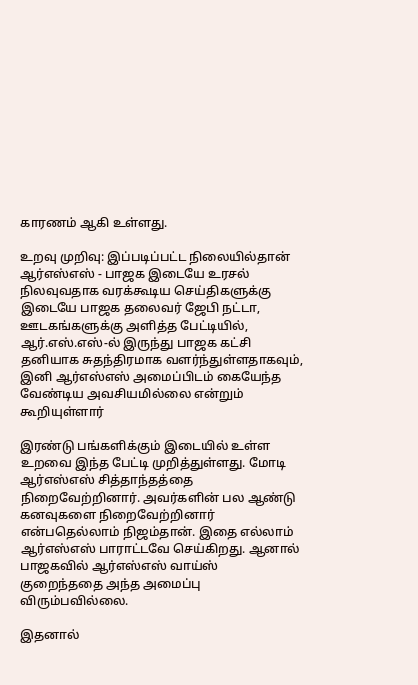காரணம் ஆகி உள்ளது.

உறவு முறிவு: இப்படிப்பட்ட நிலையில்தான் ஆர்எஸ்எஸ் - பாஜக இடையே உரசல் நிலவுவதாக வரக்கூடிய செய்திகளுக்கு இடையே பாஜக தலைவர் ஜேபி நட்டா, ஊடகங்களுக்கு அளித்த பேட்டியில், ஆர்.எஸ்.எஸ்-ல் இருந்து பாஜக கட்சி தனியாக சுதந்திரமாக வளர்ந்துள்ளதாகவும், இனி ஆர்எஸ்எஸ் அமைப்பிடம் கையேந்த வேண்டிய அவசியமில்லை என்றும் கூறியுள்ளார்

இரண்டு பங்களிக்கும் இடையில் உள்ள உறவை இந்த பேட்டி முறித்துள்ளது. மோடி ஆர்எஸ்எஸ் சித்தாந்தத்தை நிறைவேற்றினார். அவர்களின் பல ஆண்டு கனவுகளை நிறைவேற்றினார் என்பதெல்லாம் நிஜம்தான். இதை எல்லாம் ஆர்எஸ்எஸ் பாராட்டவே செய்கிறது. ஆனால் பாஜகவில் ஆர்எஸ்எஸ் வாய்ஸ் குறைந்ததை அந்த அமைப்பு விரும்பவில்லை.

இதனால்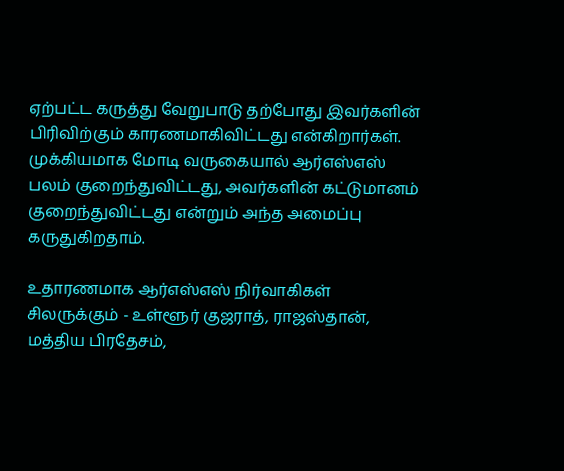ஏற்பட்ட கருத்து வேறுபாடு தற்போது இவர்களின் பிரிவிற்கும் காரணமாகிவிட்டது என்கிறார்கள். முக்கியமாக மோடி வருகையால் ஆர்எஸ்எஸ் பலம் குறைந்துவிட்டது, அவர்களின் கட்டுமானம் குறைந்துவிட்டது என்றும் அந்த அமைப்பு கருதுகிறதாம்.

உதாரணமாக ஆர்எஸ்எஸ் நிர்வாகிகள் சிலருக்கும் - உள்ளூர் குஜராத், ராஜஸ்தான், மத்திய பிரதேசம்,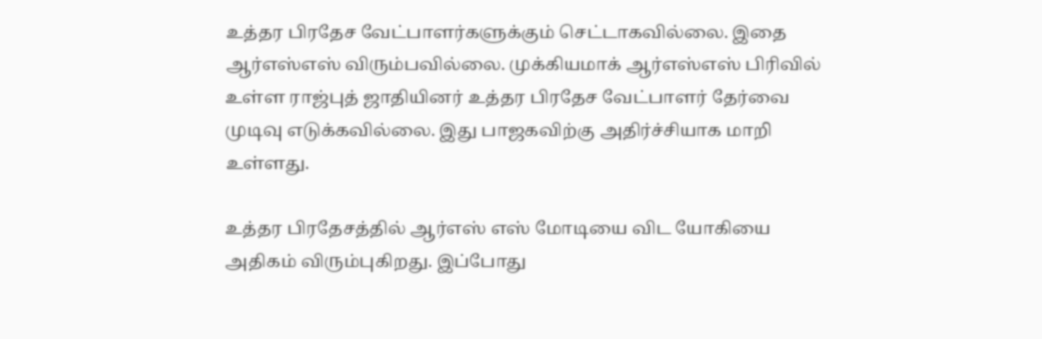உத்தர பிரதேச வேட்பாளர்களுக்கும் செட்டாகவில்லை. இதை ஆர்எஸ்எஸ் விரும்பவில்லை. முக்கியமாக் ஆர்எஸ்எஸ் பிரிவில் உள்ள ராஜ்புத் ஜாதியினர் உத்தர பிரதேச வேட்பாளர் தேர்வை முடிவு எடுக்கவில்லை. இது பாஜகவிற்கு அதிர்ச்சியாக மாறி உள்ளது.

உத்தர பிரதேசத்தில் ஆர்எஸ் எஸ் மோடியை விட யோகியை அதிகம் விரும்புகிறது. இப்போது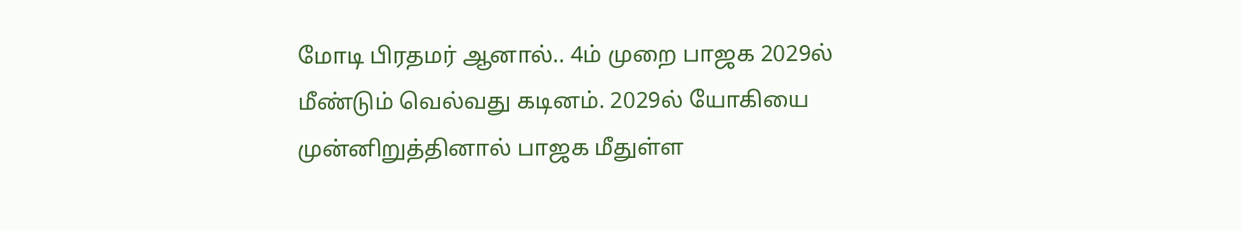மோடி பிரதமர் ஆனால்.. 4ம் முறை பாஜக 2029ல் மீண்டும் வெல்வது கடினம். 2029ல் யோகியை முன்னிறுத்தினால் பாஜக மீதுள்ள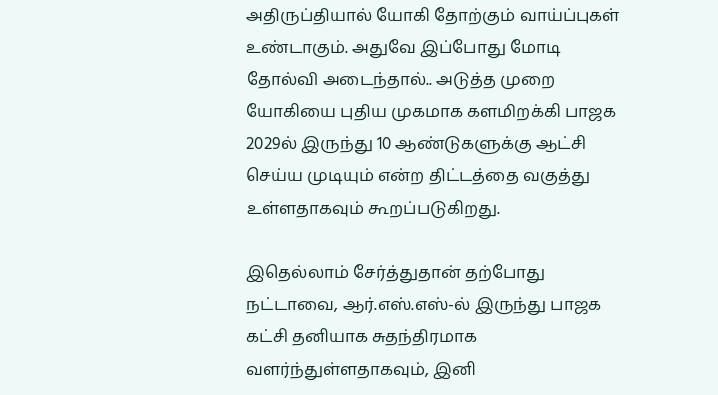அதிருப்தியால் யோகி தோற்கும் வாய்ப்புகள் உண்டாகும். அதுவே இப்போது மோடி தோல்வி அடைந்தால்.. அடுத்த முறை யோகியை புதிய முகமாக களமிறக்கி பாஜக 2029ல் இருந்து 10 ஆண்டுகளுக்கு ஆட்சி செய்ய முடியும் என்ற திட்டத்தை வகுத்து உள்ளதாகவும் கூறப்படுகிறது.

இதெல்லாம் சேர்த்துதான் தற்போது நட்டாவை, ஆர்.எஸ்.எஸ்-ல் இருந்து பாஜக கட்சி தனியாக சுதந்திரமாக வளர்ந்துள்ளதாகவும், இனி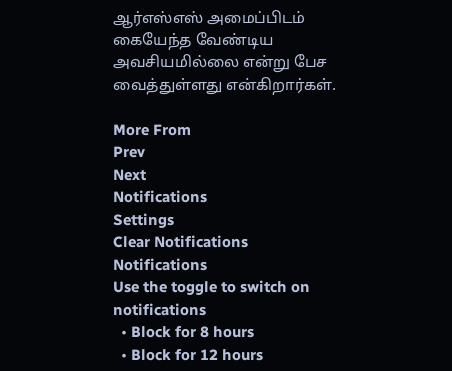ஆர்எஸ்எஸ் அமைப்பிடம் கையேந்த வேண்டிய அவசியமில்லை என்று பேச வைத்துள்ளது என்கிறார்கள்.

More From
Prev
Next
Notifications
Settings
Clear Notifications
Notifications
Use the toggle to switch on notifications
  • Block for 8 hours
  • Block for 12 hours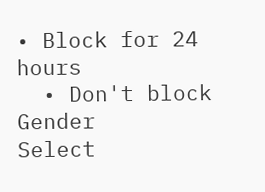• Block for 24 hours
  • Don't block
Gender
Select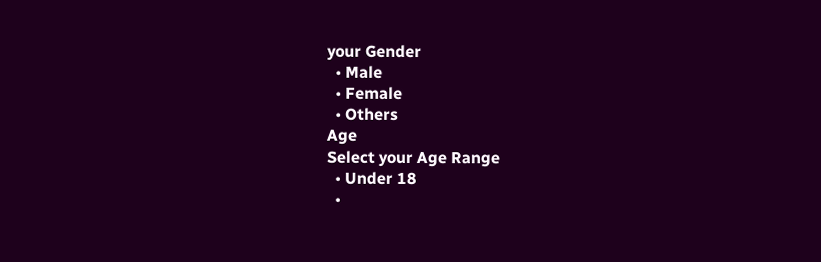your Gender
  • Male
  • Female
  • Others
Age
Select your Age Range
  • Under 18
  •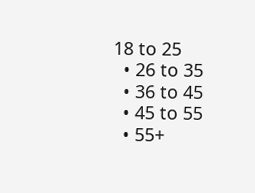18 to 25
  • 26 to 35
  • 36 to 45
  • 45 to 55
  • 55+